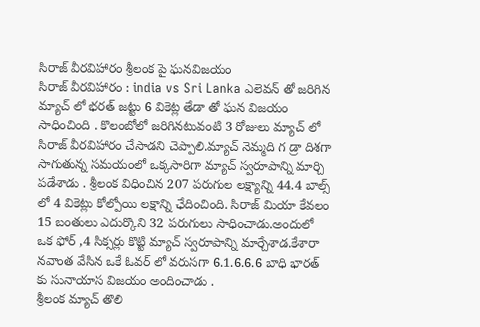సిరాజ్ వీరవిహారం శ్రీలంక పై ఘనవిజయం
సిరాజ్ వీరవిహారం : india vs Sri Lanka ఎలెవన్ తో జరిగిన మ్యాచ్ లో భరత్ జట్టు 6 వికెట్ల తేడా తో ఘన విజయం సాధించింది . కొలంబోలో జరిగినటువంటి 3 రోజులు మ్యాచ్ లో సిరాజ్ వీరవిహారం చేసాడని చెప్పాలి.మ్యాచ్ నెమ్మది గ డ్రా దిశగా సాగుతున్న సమయంలో ఒక్కసారిగా మ్యాచ్ స్వరూపాన్ని మార్చి పడేశాడు . శ్రీలంక విధించిన 207 పరుగుల లక్ష్యాన్ని 44.4 బాల్స్ లో 4 వికెట్లు కోల్పోయి లక్షాన్ని ఛేదించింది. సిరాజ్ మియా కేవలం 15 బంతులు ఎదుర్కొని 32 పరుగులు సాధించాడు.అందులో ఒక ఫోర్ ,4 సిక్సర్లు కొట్టి మ్యాచ్ స్వరూపాన్ని మార్చేశాడ.కేశారా నవాంత వేసిన ఒకే ఓవర్ లో వరుసగా 6.1.6.6.6 బాధి భారత్ కు సునాయాస విజయం అందించాడు .
శ్రీలంక మ్యాచ్ తొలి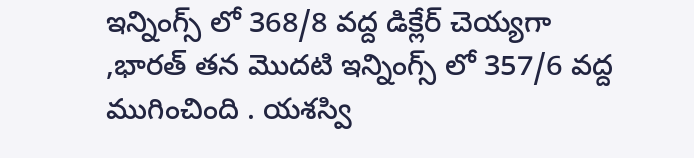ఇన్నింగ్స్ లో 368/8 వద్ద డిక్లేర్ చెయ్యగా ,భారత్ తన మొదటి ఇన్నింగ్స్ లో 357/6 వద్ద ముగించింది . యశస్వి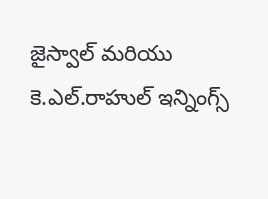జైస్వాల్ మరియు కె.ఎల్.రాహుల్ ఇన్నింగ్స్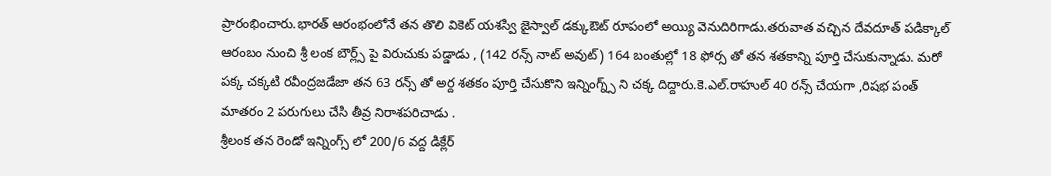ప్రారంభించారు.భారత్ ఆరంభంలోనే తన తొలి వికెట్ యశస్వి జైస్వాల్ డక్కుఔట్ రూపంలో అయ్యి వెనుదిరిగాడు.తరువాత వచ్చిన దేవదూత్ పడిక్కాల్ ఆరంబం నుంచి శ్రీ లంక బౌర్ల్స్ పై విరుచుకు పడ్డాడు , (142 రన్స్ నాట్ అవుట్) 164 బంతుల్లో 18 ఫోర్స తో తన శతకాన్ని పూర్తి చేసుకున్నాడు. మరో పక్క చక్కటి రవీంద్రజడేజా తన 63 రన్స్ తో అర్ద శతకం పూర్తి చేసుకొని ఇన్నింగ్న్స్ ని చక్క దిద్దారు.కె.ఎల్.రాహుల్ 40 రన్స్ చేయగా ,రిషభ పంత్ మాతరం 2 పరుగులు చేసి తీవ్ర నిరాశపరిచాడు .
శ్రీలంక తన రెండో ఇన్నింగ్స్ లో 200/6 వద్ద డిక్లేర్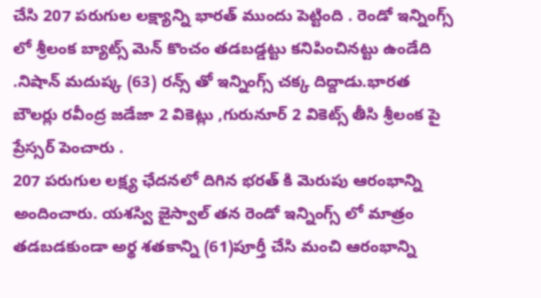చేసి 207 పరుగుల లక్ష్యాన్ని భారత్ ముందు పెట్టింది . రెండో ఇన్నింగ్స్ లో శ్రీలంక బ్యాట్స్ మెన్ కొంచం తడబడ్డట్టు కనిపించినట్టు ఉండేది .నిషాన్ మదుష్క (63) రన్స్ తో ఇన్నింగ్స్ చక్క దిద్దాడు.భారత బౌలర్లు రవీంద్ర జడేజా 2 వికెట్లు ,గురునూర్ 2 వికెట్స్ తీసి శ్రీలంక పై ప్రేస్సర్ పెంచారు .
207 పరుగుల లక్ష్య ఛేదనలో దిగిన భరత్ కి మెరుపు ఆరంభాన్ని అందించారు. యశస్వి జైస్వాల్ తన రెండో ఇన్నింగ్స్ లో మాత్రం తడబడకుండా అర్థ శతకాన్ని (61)పూర్తీ చేసి మంచి ఆరంభాన్ని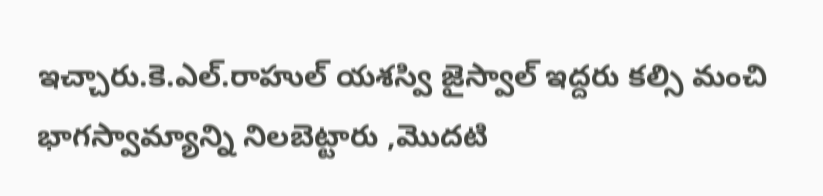ఇచ్చారు.కె.ఎల్.రాహుల్ యశస్వి జైస్వాల్ ఇద్దరు కల్సి మంచి భాగస్వామ్యాన్ని నిలబెట్టారు ,మొదటి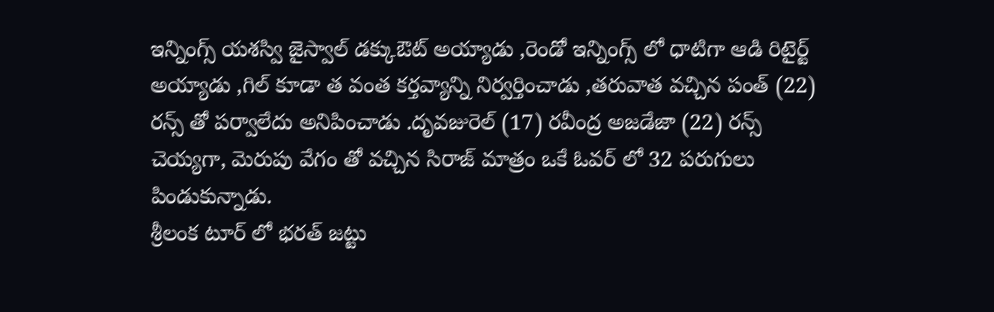ఇన్నింగ్స్ యశస్వి జైస్వాల్ డక్కుఔట్ అయ్యాడు ,రెండో ఇన్నింగ్స్ లో ధాటిగా ఆడి రిటైర్ట్ అయ్యాడు ,గిల్ కూడా త వంత కర్తవ్యాన్ని నిర్వర్తించాడు ,తరువాత వచ్చిన పంత్ (22) రన్స్ తో పర్వాలేదు అనిపించాడు .దృవజురెల్ (17) రవీంద్ర అజడేజా (22) రన్స్ చెయ్యగా, మెరుపు వేగం తో వచ్చిన సిరాజ్ మాత్రం ఒకే ఓవర్ లో 32 పరుగులు పిండుకున్నాడు.
శ్రీలంక టూర్ లో భరత్ జట్టు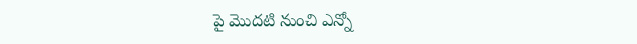పై మొదటి నుంచి ఎన్నో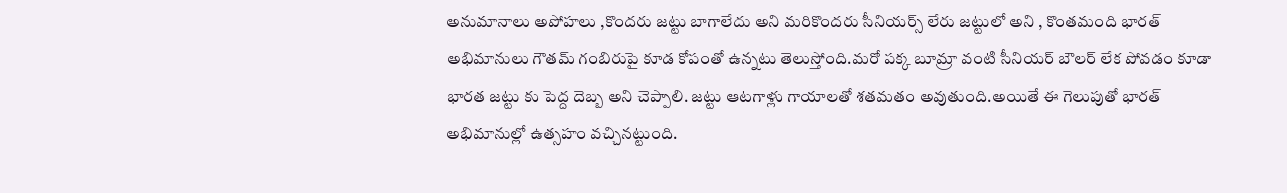అనుమానాలు అపోహలు ,కొందరు జట్టు బాగాలేదు అని మరికొందరు సీనియర్స్ లేరు జట్టులో అని , కొంతమంది భారత్ అభిమానులు గౌతమ్ గంబిరుపై కూడ కోపంతో ఉన్నటు తెలుస్తోంది.మరో పక్క బూమ్రా వంటి సీనియర్ బౌలర్ లేక పోవడం కూడా భారత జట్టు కు పెద్ద దెబ్బ అని చెప్పాలి. జట్టు ఆటగాళ్లు గాయాలతో శతమతం అవుతుంది.అయితే ఈ గెలుపుతో భారత్ అభిమానుల్లో ఉత్సహం వచ్చినట్టుంది.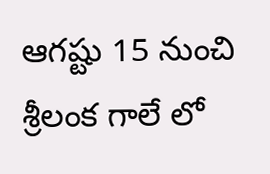ఆగష్టు 15 నుంచి శ్రీలంక గాలే లో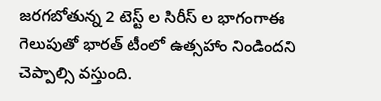జరగబోతున్న 2 టెస్ట్ ల సిరీస్ ల భాగంగాఈ గెలుపుతో భారత్ టీంలో ఉత్సహాం నిండిందని చెప్పాల్సి వస్తుంది.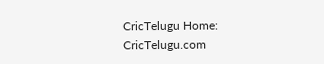CricTelugu Home: CricTelugu.com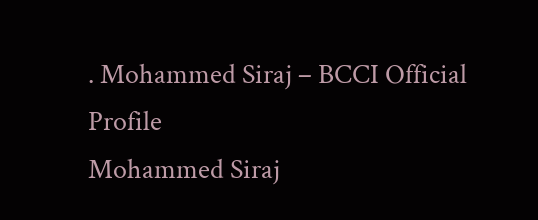. Mohammed Siraj – BCCI Official Profile
Mohammed Siraj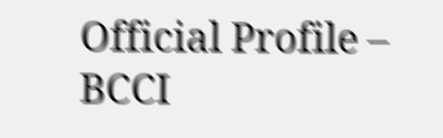Official Profile – BCCI